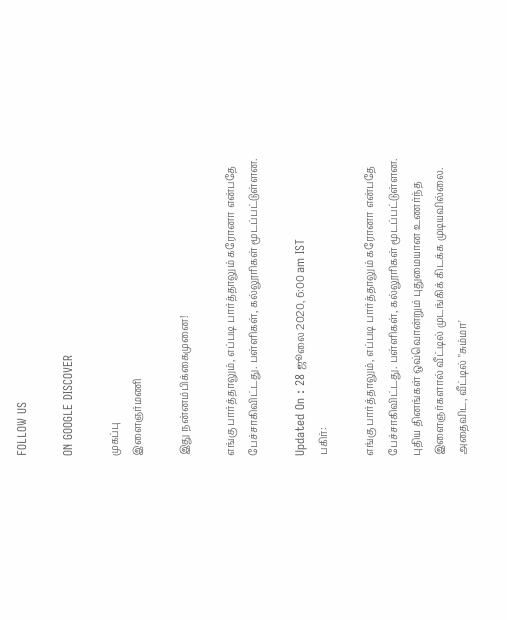FOLLOW US

ON GOOGLE DISCOVER

முகப்பு
இளைஞர்மணி

இது நன்னம்பிக்கைமுனை!

எங்கு பார்த்தாலும், எப்படி பார்த்தாலும் கரோனா என்பதே பேச்சாகிவிட்டது. பள்ளிகள், கல்லூரிகள் மூடப்பட்டுள்ளன.

Updated On : 28 ஜூலை 2020, 6:00 am IST
பகிர்:

எங்கு பார்த்தாலும், எப்படி பார்த்தாலும் கரோனா என்பதே பேச்சாகிவிட்டது. பள்ளிகள், கல்லூரிகள் மூடப்பட்டுள்ளன. புதிய தினங்கள் ஒவ்வொன்றும் புதுமையான உணர்ந்த இளைஞர்களால் வீட்டில் முடங்கிக் கிடக்க முடியவில்லை. அதைவிட, வீட்டில் "சும்மா'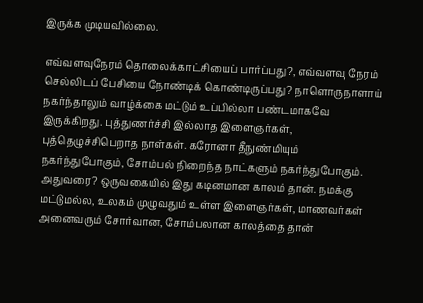இருக்க முடியவில்லை.

எவ்வளவுநேரம் தொலைக்காட்சியைப் பார்ப்பது?, எவ்வளவு நேரம் செல்லிடப் பேசியை நோண்டிக் கொண்டிருப்பது? நாளொருநாளாய் நகர்ந்தாலும் வாழ்க்கை மட்டும் உப்பில்லா பண்டமாகவே இருக்கிறது. புத்துணர்ச்சி இல்லாத இளைஞர்கள், புத்தெழுச்சிபெறாத நாள்கள். கரோனா தீநுண்மியும் நகர்ந்துபோகும், சோம்பல் நிறைந்த நாட்களும் நகர்ந்துபோகும். அதுவரை? ஒருவகையில் இது கடினமான காலம் தான். நமக்கு மட்டுமல்ல, உலகம் முழுவதும் உள்ள இளைஞர்கள், மாணவர்கள் அனைவரும் சோர்வான, சோம்பலான காலத்தை தான்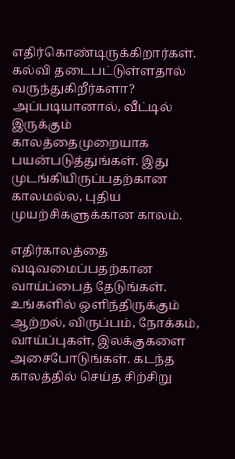எதிர்கொண்டிருக்கிறார்கள். கல்வி தடைபட்டுள்ளதால் வருந்துகிறீர்களா? அப்படியானால், வீட்டில் இருக்கும் காலத்தைமுறையாக பயன்படுத்துங்கள். இது முடங்கியிருப்பதற்கான காலமல்ல, புதிய முயற்சிகளுக்கான காலம்.

எதிர்காலத்தை வடிவமைப்பதற்கான வாய்ப்பைத் தேடுங்கள். உங்களில் ஒளிந்திருக்கும் ஆற்றல், விருப்பம், நோக்கம், வாய்ப்புகள், இலக்குகளை அசைபோடுங்கள். கடந்த காலத்தில் செய்த சிற்சிறு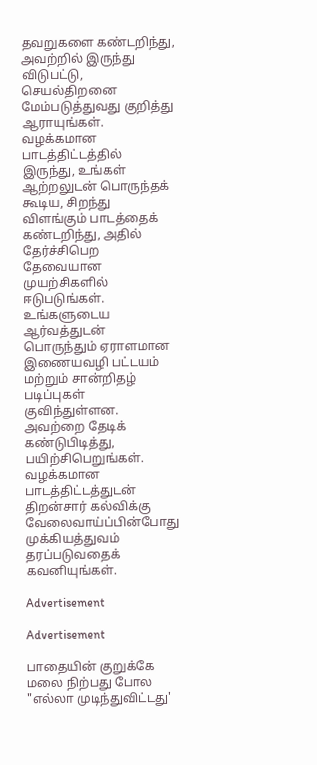தவறுகளை கண்டறிந்து, அவற்றில் இருந்து விடுபட்டு, செயல்திறனை மேம்படுத்துவது குறித்து ஆராயுங்கள். வழக்கமான பாடத்திட்டத்தில் இருந்து, உங்கள் ஆற்றலுடன் பொருந்தக் கூடிய, சிறந்து விளங்கும் பாடத்தைக் கண்டறிந்து, அதில் தேர்ச்சிபெற தேவையான முயற்சிகளில் ஈடுபடுங்கள். உங்களுடைய ஆர்வத்துடன் பொருந்தும் ஏராளமான இணையவழி பட்டயம் மற்றும் சான்றிதழ் படிப்புகள் குவிந்துள்ளன. அவற்றை தேடிக் கண்டுபிடித்து, பயிற்சிபெறுங்கள். வழக்கமான பாடத்திட்டத்துடன் திறன்சார் கல்விக்கு வேலைவாய்ப்பின்போது முக்கியத்துவம் தரப்படுவதைக் கவனியுங்கள்.

Advertisement

Advertisement

பாதையின் குறுக்கே மலை நிற்பது போல "எல்லா முடிந்துவிட்டது'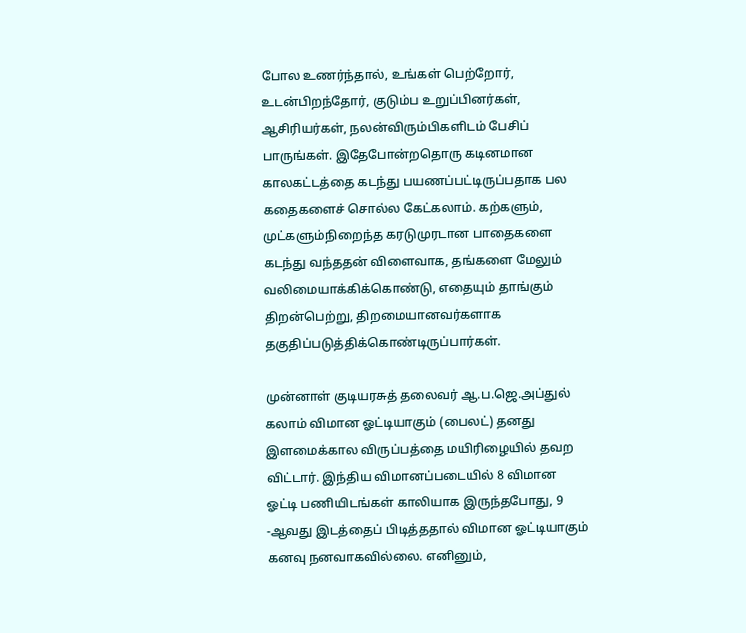போல உணர்ந்தால், உங்கள் பெற்றோர், உடன்பிறந்தோர், குடும்ப உறுப்பினர்கள், ஆசிரியர்கள், நலன்விரும்பிகளிடம் பேசிப் பாருங்கள். இதேபோன்றதொரு கடினமான காலகட்டத்தை கடந்து பயணப்பட்டிருப்பதாக பல கதைகளைச் சொல்ல கேட்கலாம். கற்களும், முட்களும்நிறைந்த கரடுமுரடான பாதைகளை கடந்து வந்ததன் விளைவாக, தங்களை மேலும் வலிமையாக்கிக்கொண்டு, எதையும் தாங்கும் திறன்பெற்று, திறமையானவர்களாக தகுதிப்படுத்திக்கொண்டிருப்பார்கள்.

முன்னாள் குடியரசுத் தலைவர் ஆ.ப.ஜெ.அப்துல் கலாம் விமான ஓட்டியாகும் (பைலட்) தனது இளமைக்கால விருப்பத்தை மயிரிழையில் தவற விட்டார். இந்திய விமானப்படையில் 8 விமான ஓட்டி பணியிடங்கள் காலியாக இருந்தபோது, 9 -ஆவது இடத்தைப் பிடித்ததால் விமான ஓட்டியாகும் கனவு நனவாகவில்லை. எனினும்,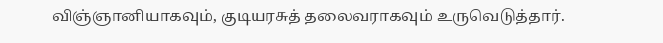விஞ்ஞானியாகவும், குடியரசுத் தலைவராகவும் உருவெடுத்தார்.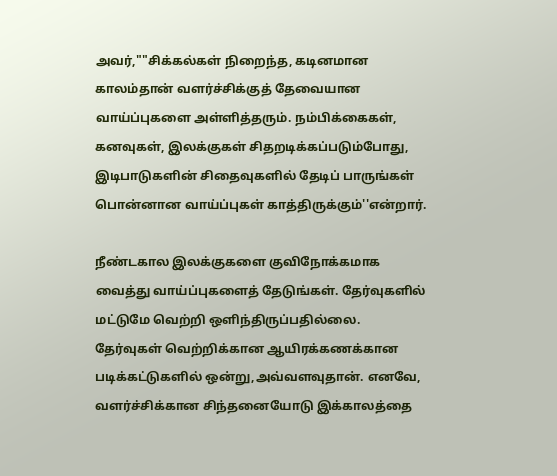அவர்,""சிக்கல்கள் நிறைந்த, கடினமான காலம்தான் வளர்ச்சிக்குத் தேவையான வாய்ப்புகளை அள்ளித்தரும். நம்பிக்கைகள், கனவுகள், இலக்குகள் சிதறடிக்கப்படும்போது, இடிபாடுகளின் சிதைவுகளில் தேடிப் பாருங்கள் பொன்னான வாய்ப்புகள் காத்திருக்கும்''என்றார்.

நீண்டகால இலக்குகளை குவிநோக்கமாக வைத்து வாய்ப்புகளைத் தேடுங்கள். தேர்வுகளில் மட்டுமே வெற்றி ஒளிந்திருப்பதில்லை. தேர்வுகள் வெற்றிக்கான ஆயிரக்கணக்கான படிக்கட்டுகளில் ஒன்று,அவ்வளவுதான். எனவே, வளர்ச்சிக்கான சிந்தனையோடு இக்காலத்தை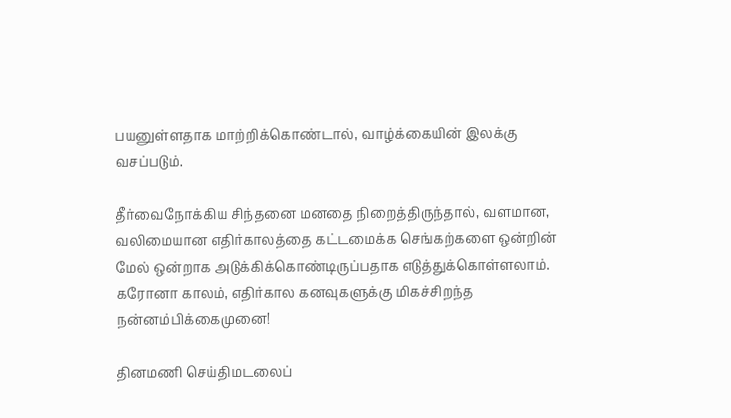பயனுள்ளதாக மாற்றிக்கொண்டால், வாழ்க்கையின் இலக்கு வசப்படும்.

தீர்வைநோக்கிய சிந்தனை மனதை நிறைத்திருந்தால், வளமான, வலிமையான எதிர்காலத்தை கட்டமைக்க செங்கற்களை ஒன்றின் மேல் ஒன்றாக அடுக்கிக்கொண்டிருப்பதாக எடுத்துக்கொள்ளலாம். கரோனா காலம், எதிர்கால கனவுகளுக்கு மிகச்சிறந்த நன்னம்பிக்கைமுனை!

தினமணி செய்திமடலைப்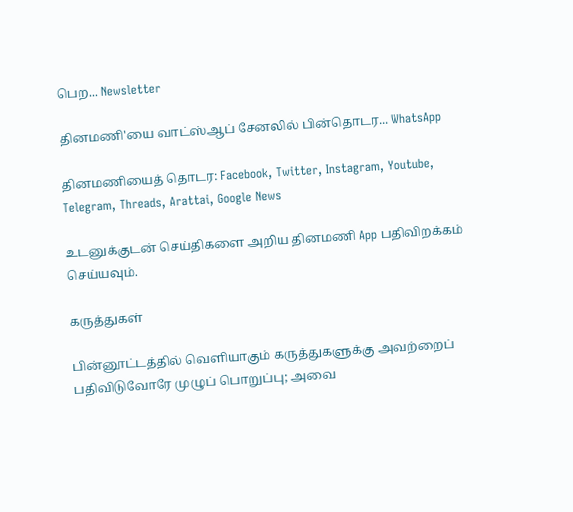பெற... Newsletter

தினமணி'யை வாட்ஸ்ஆப் சேனலில் பின்தொடர... WhatsApp

தினமணியைத் தொடர: Facebook, Twitter, Instagram, Youtube, Telegram, Threads, Arattai, Google News

உடனுக்குடன் செய்திகளை அறிய தினமணி App பதிவிறக்கம் செய்யவும்.

கருத்துகள்

பின்னூட்டத்தில் வெளியாகும் கருத்துகளுக்கு அவற்றைப் பதிவிடுவோரே முழுப் பொறுப்பு; அவை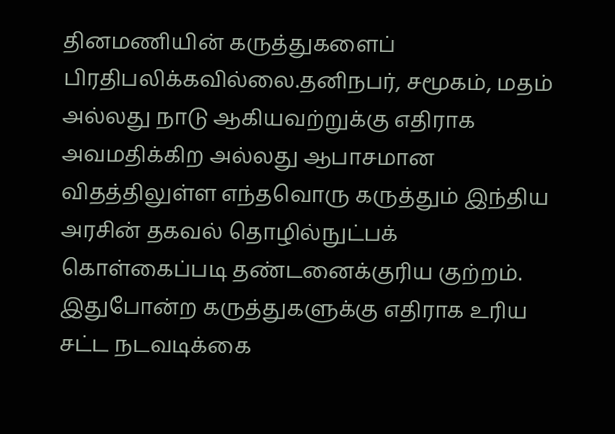தினமணியின் கருத்துகளைப் பிரதிபலிக்கவில்லை.தனிநபர், சமூகம், மதம் அல்லது நாடு ஆகியவற்றுக்கு எதிராக அவமதிக்கிற அல்லது ஆபாசமான விதத்திலுள்ள எந்தவொரு கருத்தும் இந்திய அரசின் தகவல் தொழில்நுட்பக் கொள்கைப்படி தண்டனைக்குரிய குற்றம். இதுபோன்ற கருத்துகளுக்கு எதிராக உரிய சட்ட நடவடிக்கை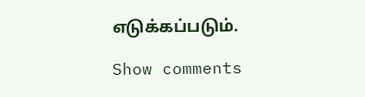எடுக்கப்படும்.

Show comments